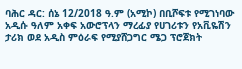ባሕር ዳር: ሰኔ 12/2018 ዓ.ም (አሚኮ) በቢሾፍቱ የሚገነባው አዲሱ ዓለም አቀፍ አውሮፕላን ማረፊያ የሀገሪቱን የአቪዬሽን ታሪክ ወደ አዲስ ምዕራፍ የሚያሸጋግር ሜጋ ፕሮጀክት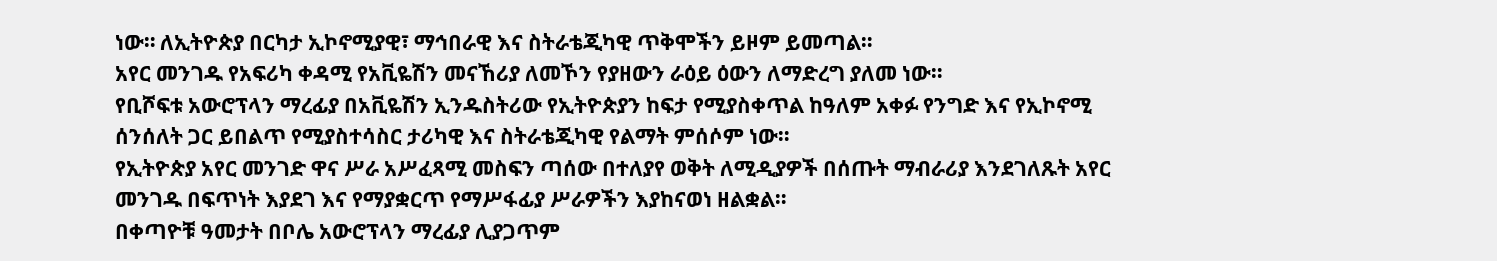ነው። ለኢትዮጵያ በርካታ ኢኮኖሚያዊ፣ ማኅበራዊ እና ስትራቴጂካዊ ጥቅሞችን ይዞም ይመጣል።
አየር መንገዱ የአፍሪካ ቀዳሚ የአቪዬሽን መናኸሪያ ለመኾን የያዘውን ራዕይ ዕውን ለማድረግ ያለመ ነው።
የቢሾፍቱ አውሮፕላን ማረፊያ በአቪዬሽን ኢንዱስትሪው የኢትዮጵያን ከፍታ የሚያስቀጥል ከዓለም አቀፉ የንግድ እና የኢኮኖሚ ሰንሰለት ጋር ይበልጥ የሚያስተሳስር ታሪካዊ እና ስትራቴጂካዊ የልማት ምሰሶም ነው።
የኢትዮጵያ አየር መንገድ ዋና ሥራ አሥፈጻሚ መስፍን ጣሰው በተለያየ ወቅት ለሚዲያዎች በሰጡት ማብራሪያ እንደገለጹት አየር መንገዱ በፍጥነት እያደገ እና የማያቋርጥ የማሥፋፊያ ሥራዎችን እያከናወነ ዘልቋል።
በቀጣዮቹ ዓመታት በቦሌ አውሮፕላን ማረፊያ ሊያጋጥም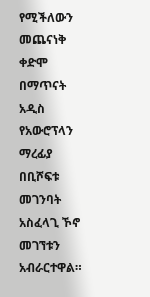የሚችለውን መጨናነቅ ቀድሞ በማጥናት አዲስ የአውሮፕላን ማረፊያ በቢሾፍቱ መገንባት አስፈላጊ ኾኖ መገኘቱን አብራርተዋል።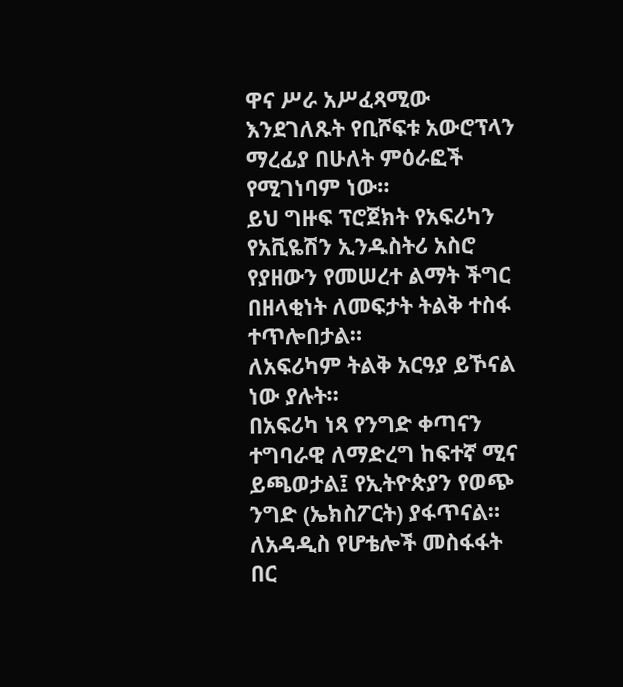ዋና ሥራ አሥፈጻሚው እንደገለጹት የቢሾፍቱ አውሮፕላን ማረፊያ በሁለት ምዕራፎች የሚገነባም ነው።
ይህ ግዙፍ ፕሮጀክት የአፍሪካን የአቪዬሽን ኢንዱስትሪ አስሮ የያዘውን የመሠረተ ልማት ችግር በዘላቂነት ለመፍታት ትልቅ ተስፋ ተጥሎበታል።
ለአፍሪካም ትልቅ አርዓያ ይኾናል ነው ያሉት።
በአፍሪካ ነጻ የንግድ ቀጣናን ተግባራዊ ለማድረግ ከፍተኛ ሚና ይጫወታል፤ የኢትዮጵያን የወጭ ንግድ (ኤክስፖርት) ያፋጥናል።
ለአዳዲስ የሆቴሎች መስፋፋት በር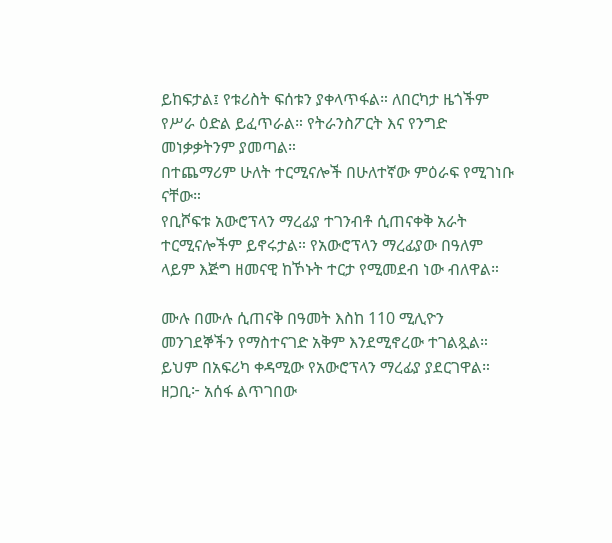ይከፍታል፤ የቱሪስት ፍሰቱን ያቀላጥፋል። ለበርካታ ዜጎችም የሥራ ዕድል ይፈጥራል። የትራንስፖርት እና የንግድ መነቃቃትንም ያመጣል።
በተጨማሪም ሁለት ተርሚናሎች በሁለተኛው ምዕራፍ የሚገነቡ ናቸው።
የቢሾፍቱ አውሮፕላን ማረፊያ ተገንብቶ ሲጠናቀቅ አራት ተርሚናሎችም ይኖሩታል። የአውሮፕላን ማረፊያው በዓለም ላይም እጅግ ዘመናዊ ከኾኑት ተርታ የሚመደብ ነው ብለዋል።

ሙሉ በሙሉ ሲጠናቅ በዓመት እስከ 110 ሚሊዮን መንገደኞችን የማስተናገድ አቅም እንደሚኖረው ተገልጿል። ይህም በአፍሪካ ቀዳሚው የአውሮፕላን ማረፊያ ያደርገዋል።
ዘጋቢ፦ አሰፋ ልጥገበው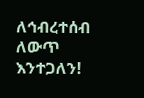ለኅብረተሰብ ለውጥ እንተጋለን!